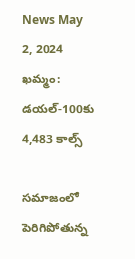News May 2, 2024
ఖమ్మం: డయల్-100కు 4,483 కాల్స్

సమాజంలో పెరిగిపోతున్న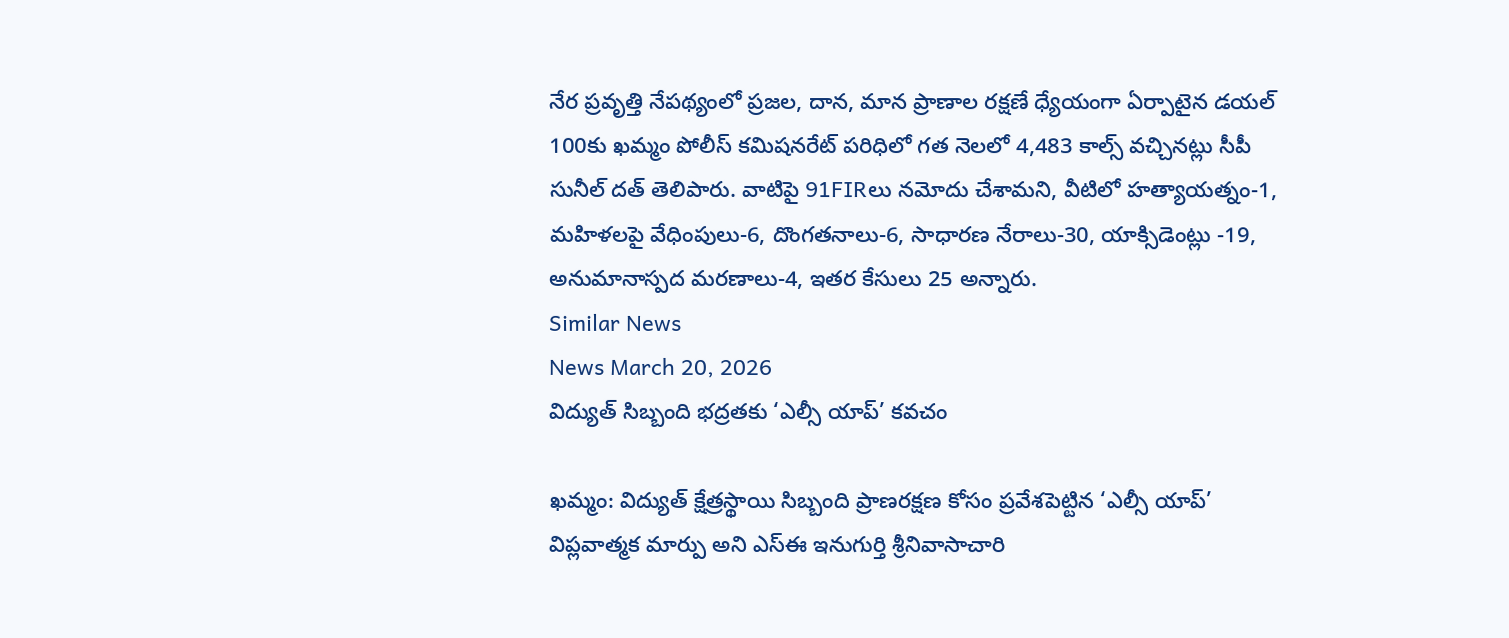నేర ప్రవృత్తి నేపథ్యంలో ప్రజల, దాన, మాన ప్రాణాల రక్షణే ధ్యేయంగా ఏర్పాటైన డయల్ 100కు ఖమ్మం పోలీస్ కమిషనరేట్ పరిధిలో గత నెలలో 4,483 కాల్స్ వచ్చినట్లు సీపీ సునీల్ దత్ తెలిపారు. వాటిపై 91FIRలు నమోదు చేశామని, వీటిలో హత్యాయత్నం-1, మహిళలపై వేధింపులు-6, దొంగతనాలు-6, సాధారణ నేరాలు-30, యాక్సిడెంట్లు -19, అనుమానాస్పద మరణాలు-4, ఇతర కేసులు 25 అన్నారు.
Similar News
News March 20, 2026
విద్యుత్ సిబ్బంది భద్రతకు ‘ఎల్సీ యాప్’ కవచం

ఖమ్మం: విద్యుత్ క్షేత్రస్థాయి సిబ్బంది ప్రాణరక్షణ కోసం ప్రవేశపెట్టిన ‘ఎల్సీ యాప్’ విప్లవాత్మక మార్పు అని ఎస్ఈ ఇనుగుర్తి శ్రీనివాసాచారి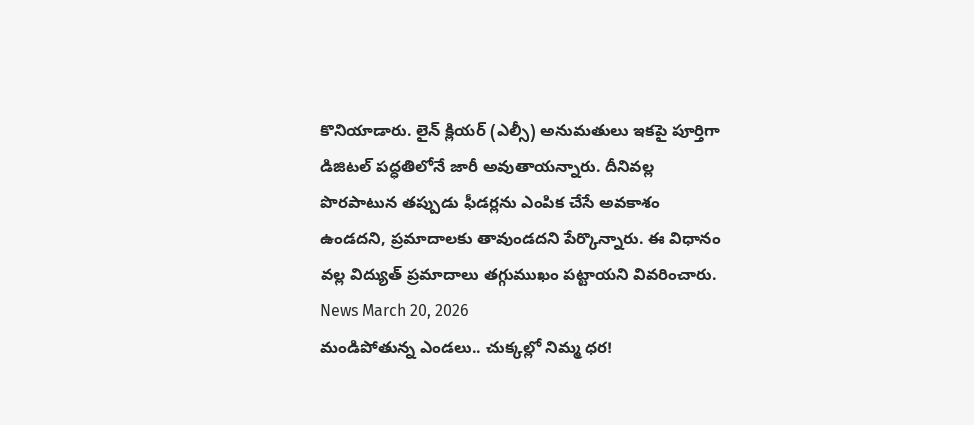కొనియాడారు. లైన్ క్లియర్ (ఎల్సీ) అనుమతులు ఇకపై పూర్తిగా డిజిటల్ పద్ధతిలోనే జారీ అవుతాయన్నారు. దీనివల్ల పొరపాటున తప్పుడు ఫీడర్లను ఎంపిక చేసే అవకాశం ఉండదని, ప్రమాదాలకు తావుండదని పేర్కొన్నారు. ఈ విధానం వల్ల విద్యుత్ ప్రమాదాలు తగ్గుముఖం పట్టాయని వివరించారు.
News March 20, 2026
మండిపోతున్న ఎండలు.. చుక్కల్లో నిమ్మ ధర!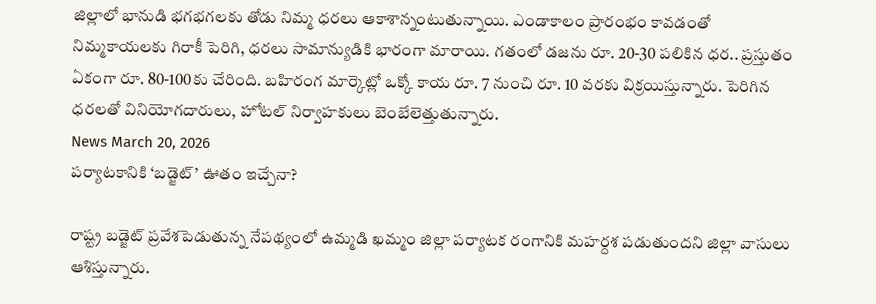జిల్లాలో భానుడి భగభగలకు తోడు నిమ్మ ధరలు ఆకాశాన్నంటుతున్నాయి. ఎండాకాలం ప్రారంభం కావడంతో నిమ్మకాయలకు గిరాకీ పెరిగి, ధరలు సామాన్యుడికి భారంగా మారాయి. గతంలో డజను రూ. 20-30 పలికిన ధర.. ప్రస్తుతం ఏకంగా రూ. 80-100కు చేరింది. బహిరంగ మార్కెట్లో ఒక్కో కాయ రూ. 7 నుంచి రూ. 10 వరకు విక్రయిస్తున్నారు. పెరిగిన ధరలతో వినియోగదారులు, హోటల్ నిర్వాహకులు బెంబేలెత్తుతున్నారు.
News March 20, 2026
పర్యాటకానికి ‘బడ్జెట్’ ఊతం ఇచ్చేనా?

రాష్ట్ర బడ్జెట్ ప్రవేశపెడుతున్న నేపథ్యంలో ఉమ్మడి ఖమ్మం జిల్లా పర్యాటక రంగానికి మహర్దశ పడుతుందని జిల్లా వాసులు ఆశిస్తున్నారు.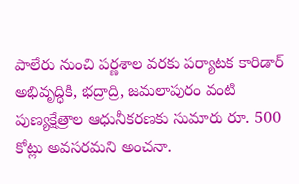పాలేరు నుంచి పర్ణశాల వరకు పర్యాటక కారిడార్ అభివృద్ధికి, భద్రాద్రి, జమలాపురం వంటి పుణ్యక్షేత్రాల ఆధునీకరణకు సుమారు రూ. 500 కోట్లు అవసరమని అంచనా.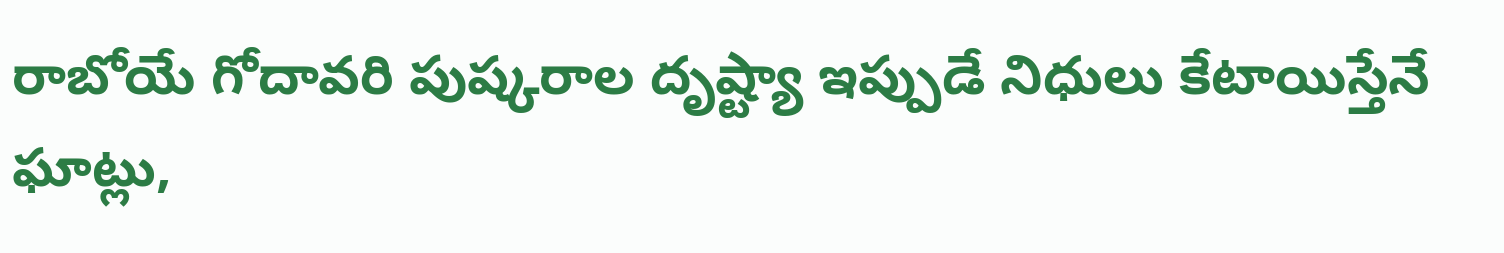రాబోయే గోదావరి పుష్కరాల దృష్ట్యా ఇప్పుడే నిధులు కేటాయిస్తేనే ఘాట్లు,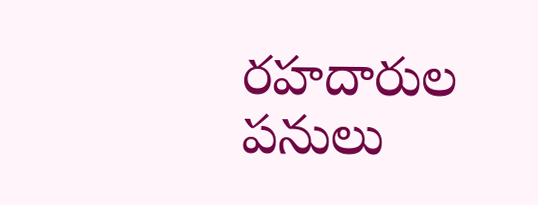రహదారుల పనులు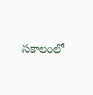సకాలంలో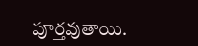పూర్తవుతాయి.